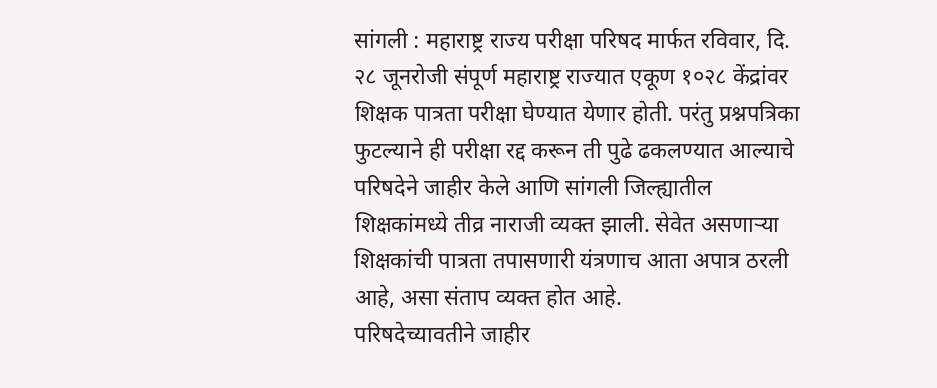सांगली : महाराष्ट्र राज्य परीक्षा परिषद मार्फत रविवार, दि. २८ जूनरोजी संपूर्ण महाराष्ट्र राज्यात एकूण १०२८ केंद्रांवर शिक्षक पात्रता परीक्षा घेण्यात येणार होती. परंतु प्रश्नपत्रिका फुटल्याने ही परीक्षा रद्द करून ती पुढे ढकलण्यात आल्याचे परिषदेने जाहीर केले आणि सांगली जिल्ह्यातील शिक्षकांमध्ये तीव्र नाराजी व्यक्त झाली. सेवेत असणाऱ्या शिक्षकांची पात्रता तपासणारी यंत्रणाच आता अपात्र ठरली आहे, असा संताप व्यक्त होत आहे.
परिषदेच्यावतीने जाहीर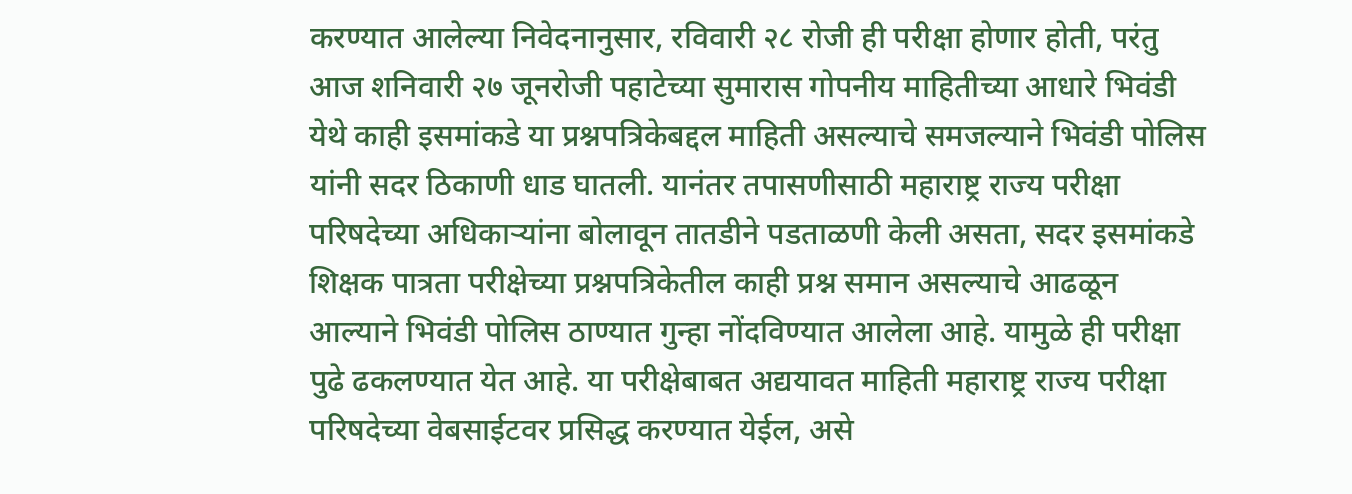करण्यात आलेल्या निवेदनानुसार, रविवारी २८ रोजी ही परीक्षा होणार होती, परंतु आज शनिवारी २७ जूनरोजी पहाटेच्या सुमारास गोपनीय माहितीच्या आधारे भिवंडी येथे काही इसमांकडे या प्रश्नपत्रिकेबद्दल माहिती असल्याचे समजल्याने भिवंडी पोलिस यांनी सदर ठिकाणी धाड घातली. यानंतर तपासणीसाठी महाराष्ट्र राज्य परीक्षा परिषदेच्या अधिकाऱ्यांना बोलावून तातडीने पडताळणी केली असता, सदर इसमांकडे शिक्षक पात्रता परीक्षेच्या प्रश्नपत्रिकेतील काही प्रश्न समान असल्याचे आढळून आल्याने भिवंडी पोलिस ठाण्यात गुन्हा नोंदविण्यात आलेला आहे. यामुळे ही परीक्षा पुढे ढकलण्यात येत आहे. या परीक्षेबाबत अद्ययावत माहिती महाराष्ट्र राज्य परीक्षा परिषदेच्या वेबसाईटवर प्रसिद्ध करण्यात येईल, असे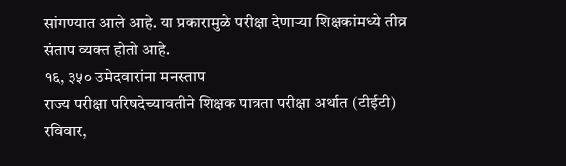सांगण्यात आले आहे. या प्रकारामुळे परीक्षा देणाऱ्या शिक्षकांमध्ये तीव्र संताप व्यक्त होतो आहे.
१६, ३५० उमेदवारांना मनस्ताप
राज्य परीक्षा परिषदेच्यावतीने शिक्षक पात्रता परीक्षा अर्थात (टीईटी) रविवार,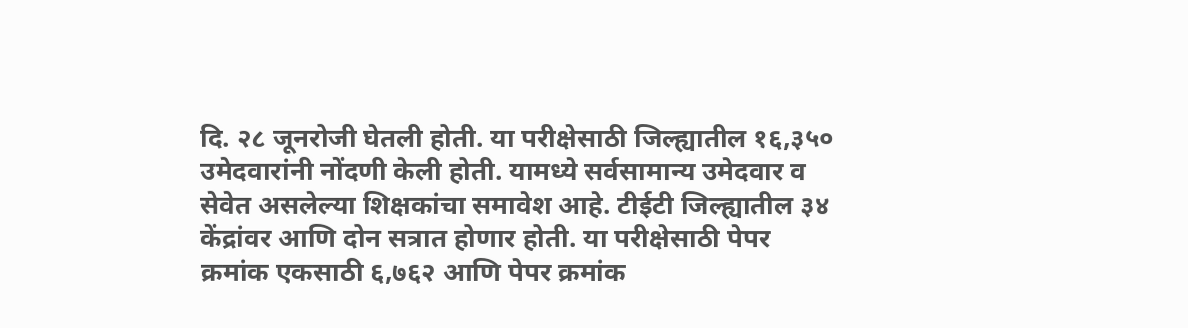दि. २८ जूनरोजी घेतली होती. या परीक्षेसाठी जिल्ह्यातील १६,३५० उमेदवारांनी नोंदणी केली होती. यामध्ये सर्वसामान्य उमेदवार व सेवेत असलेल्या शिक्षकांचा समावेश आहे. टीईटी जिल्ह्यातील ३४ केंद्रांवर आणि दोन सत्रात होणार होती. या परीक्षेसाठी पेपर क्रमांक एकसाठी ६,७६२ आणि पेपर क्रमांक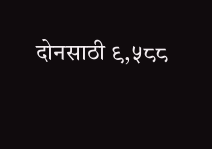दोनसाठी ९,५८८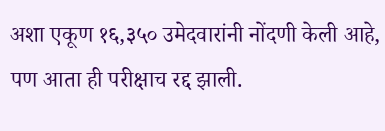अशा एकूण १६,३५० उमेदवारांनी नोंदणी केली आहे, पण आता ही परीक्षाच रद्द झाली.